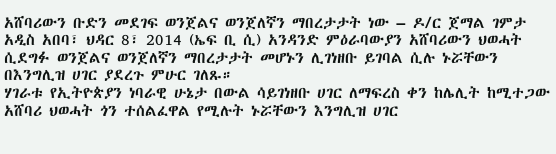አሸባሪውን ቡድን መደገፍ ወንጀልና ወንጀለኛን ማበረታታት ነው – ዶ/ር ጀማል ገምታ
አዲስ አበባ፣ ህዳር 8፣ 2014 (ኤፍ ቢ ሲ) አንዳንድ ምዕራባውያን አሸባሪውን ህወሓት ሲደግፉ ወንጀልና ወንጀለኛን ማበረታታት መሆኑን ሊገነዘቡ ይገባል ሲሉ ኑሯቸውን በእንግሊዝ ሀገር ያደረጉ ምሁር ገለጹ።
ሃገራቱ የኢትዮጵያን ነባራዊ ሁኔታ በውል ሳይገነዘቡ ሀገር ለማፍረስ ቀን ከሌሊት ከሚተጋው አሸባሪ ህወሓት ጎን ተሰልፈዋል የሚሉት ኑሯቸውን እንግሊዝ ሀገር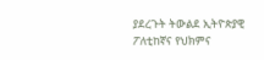ያደረጉት ትውልደ ኢትዮጵያዊ ፖለቲከኛና የህክምና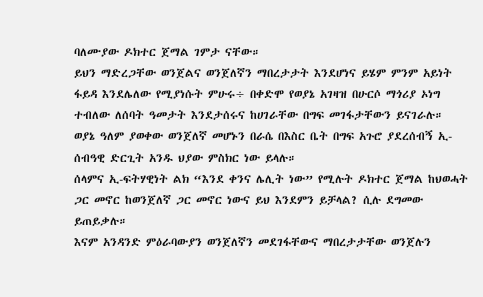ባለሙያው ዶክተር ጀማል ገምታ ናቸው።
ይህን ማድረጋቸው ወንጀልና ወንጀለኛን ማበረታታት እንደሆነና ይሄም ምንም አይነት ፋይዳ እንደሌለው የሚያነሱት ምሁሩ÷ በቀድሞ የወያኔ አገዛዝ በሁርሶ ማጎሪያ ኦነግ ተብለው ለሰባት ዓመታት እንደታሰሩና ከሀገራቸው በግፍ መገፋታቸውን ይናገራሉ።
ወያኔ ዓለም ያወቀው ወንጀለኛ መሆኑን በራሴ በእስር ቤት በግፍ አጉሮ ያደረሰብኝ ኢ-ሰብዓዊ ድርጊት አንዱ ህያው ምስክር ነው ይላሉ።
ሰላምና ኢ-ፍትሃዊነት ልክ “እንደ ቀንና ሌሊት ነው” የሚሉት ዶክተር ጀማል ከህወሓት ጋር መኖር ከወንጀለኛ ጋር መኖር ነውና ይህ እንደምን ይቻላል? ሲሉ ደግመው ይጠይቃሉ።
እናም አንዳንድ ምዕራባውያን ወንጀለኛን መደገፋቸውና ማበረታታቸው ወንጀሉን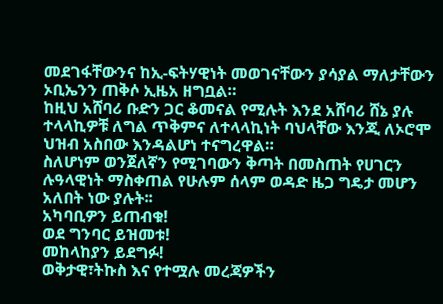መደገፋቸውንና ከኢ-ፍትሃዊነት መወገናቸውን ያሳያል ማለታቸውን ኦቢኤንን ጠቅሶ ኢዜአ ዘግቧል።
ከዚህ አሸባሪ ቡድን ጋር ቆመናል የሚሉት እንደ አሸባሪ ሸኔ ያሉ ተላላኪዎቹ ለግል ጥቅምና ለተላላኪነት ባህላቸው እንጂ ለኦሮሞ ህዝብ አስበው እንዳልሆነ ተናግረዋል።
ስለሆነም ወንጀለኛን የሚገባውን ቅጣት በመስጠት የሀገርን ሉዓላዊነት ማስቀጠል የሁሉም ሰላም ወዳድ ዜጋ ግዴታ መሆን አለበት ነው ያሉት፡፡
አካባቢዎን ይጠብቁ!
ወደ ግንባር ይዝመቱ!
መከላከያን ይደግፉ!
ወቅታዊ፣ትኩስ እና የተሟሉ መረጃዎችን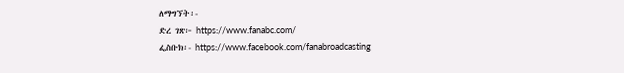ለማግኘት፡-
ድረ ገጽ፦ https://www.fanabc.com/
ፌስቡክ፡- https://www.facebook.com/fanabroadcasting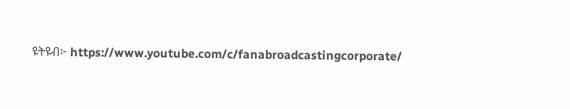ዩትዩብ፦ https://www.youtube.com/c/fanabroadcastingcorporate/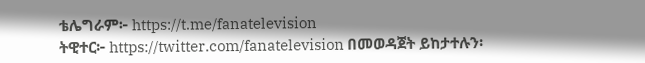ቴሌግራም፦ https://t.me/fanatelevision
ትዊተር፦ https://twitter.com/fanatelevision በመወዳጀት ይከታተሉን፡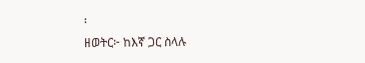፡
ዘወትር፦ ከእኛ ጋር ስላሉ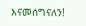እናመሰግናለን!